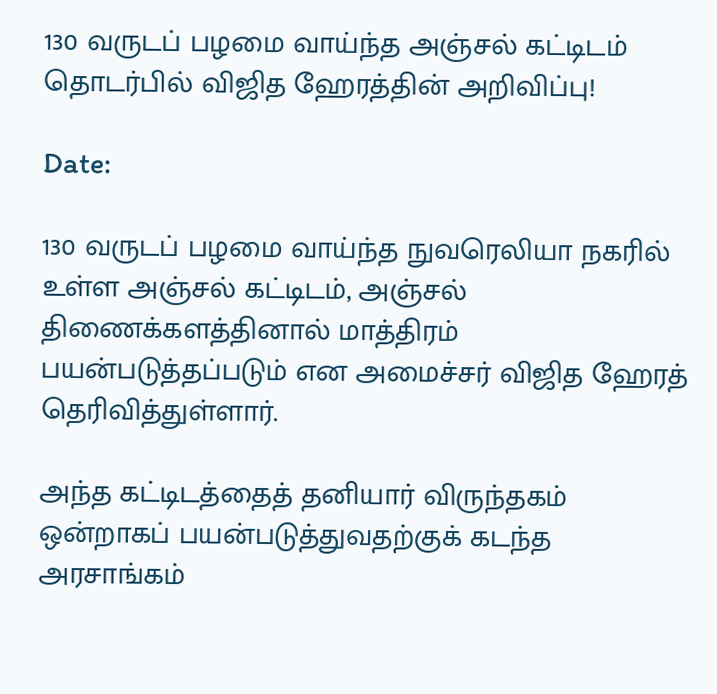130 வருடப் பழமை வாய்ந்த அஞ்சல் கட்டிடம் தொடர்பில் விஜித ஹேரத்தின் அறிவிப்பு!

Date:

130 வருடப் பழமை வாய்ந்த நுவரெலியா நகரில் உள்ள அஞ்சல் கட்டிடம், அஞ்சல் திணைக்களத்தினால் மாத்திரம் பயன்படுத்தப்படும் என அமைச்சர் விஜித ஹேரத் தெரிவித்துள்ளார்.

அந்த கட்டிடத்தைத் தனியார் விருந்தகம் ஒன்றாகப் பயன்படுத்துவதற்குக் கடந்த அரசாங்கம்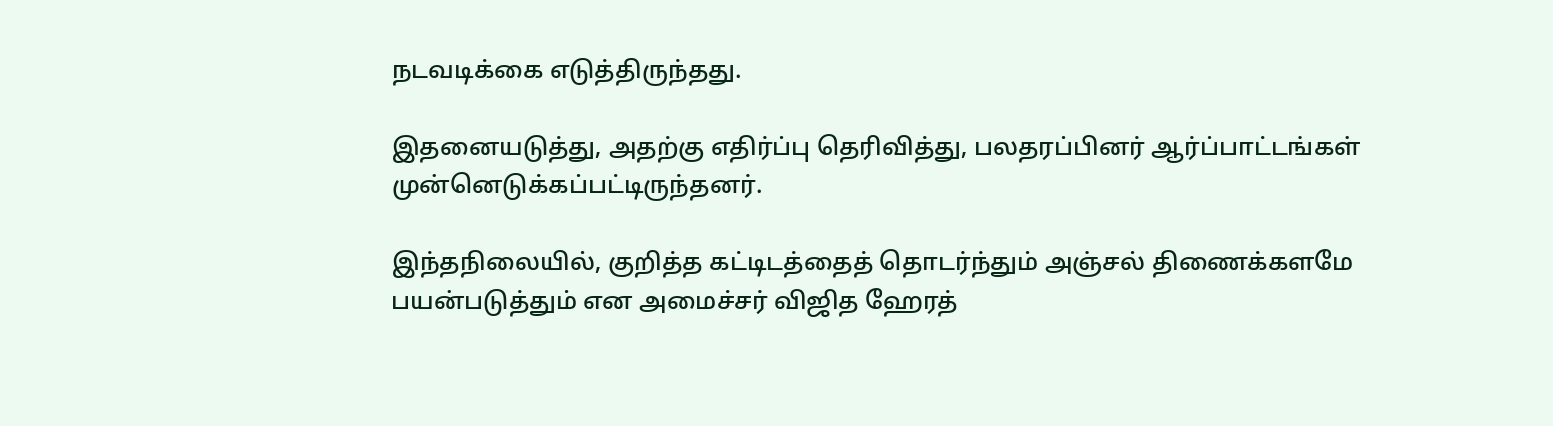நடவடிக்கை எடுத்திருந்தது.

இதனையடுத்து, அதற்கு எதிர்ப்பு தெரிவித்து, பலதரப்பினர் ஆர்ப்பாட்டங்கள் முன்னெடுக்கப்பட்டிருந்தனர்.

இந்தநிலையில், குறித்த கட்டிடத்தைத் தொடர்ந்தும் அஞ்சல் திணைக்களமே பயன்படுத்தும் என அமைச்சர் விஜித ஹேரத்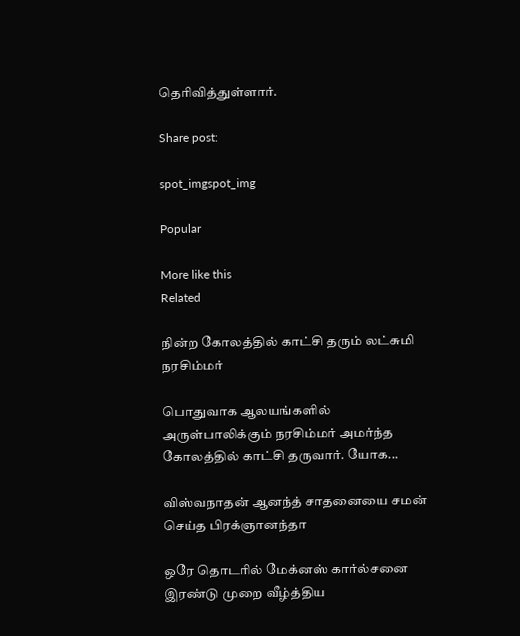தெரிவித்துள்ளார்.

Share post:

spot_imgspot_img

Popular

More like this
Related

நின்ற கோலத்தில் காட்சி தரும் லட்சுமி நரசிம்மர்

பொதுவாக ஆலயங்களில் அருள்பாலிக்கும் நரசிம்மர் அமர்ந்த கோலத்தில் காட்சி தருவார். யோக...

விஸ்வநாதன் ஆனந்த் சாதனையை சமன் செய்த பிரக்ஞானந்தா

ஒரே தொடரில் மேக்னஸ் கார்ல்சனை இரண்டு முறை வீழ்த்திய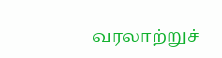வரலாற்றுச்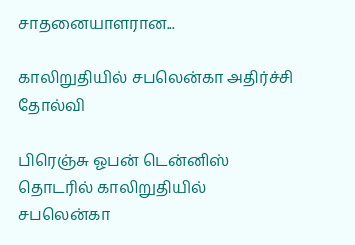சாதனையாளரான...

காலிறுதியில் சபலென்கா அதிர்ச்சி தோல்வி

பிரெஞ்சு ஓபன் டென்னிஸ் தொடரில் காலிறுதியில் சபலென்கா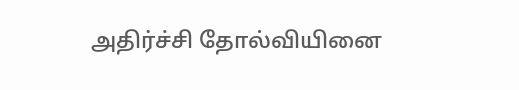அதிர்ச்சி தோல்வியினை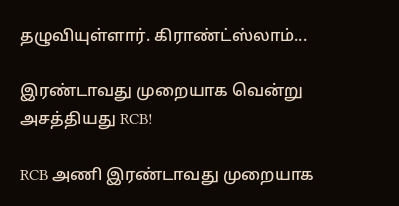தழுவியுள்ளார். கிராண்ட்ஸ்லாம்...

இரண்டாவது முறையாக வென்று அசத்தியது RCB!

RCB அணி இரண்டாவது முறையாக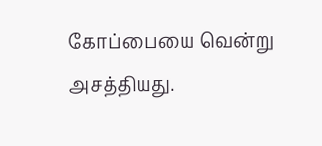கோப்பையை வென்று அசத்தியது.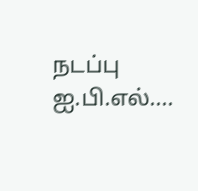நடப்பு ஐ.பி.எல்....